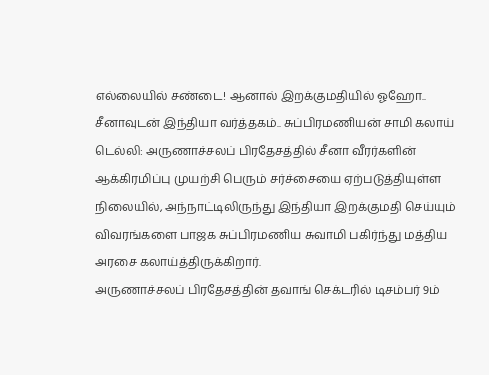எல்லையில் சண்டை! ஆனால் இறக்குமதியில் ஓஹோ.. சீனாவுடன் இந்தியா வர்த்தகம்.. சுப்பிரமணியன் சாமி கலாய்
டெல்லி: அருணாச்சலப் பிரதேசத்தில் சீனா வீரர்களின் ஆக்கிரமிப்பு முயற்சி பெரும் சர்ச்சையை ஏற்படுத்தியுள்ள நிலையில், அந்நாட்டிலிருந்து இந்தியா இறக்குமதி செய்யும் விவரங்களை பாஜக சுப்பிரமணிய சுவாமி பகிர்ந்து மத்திய அரசை கலாய்த்திருக்கிறார்.
அருணாச்சலப் பிரதேசத்தின் தவாங் செக்டரில் டிசம்பர் 9ம்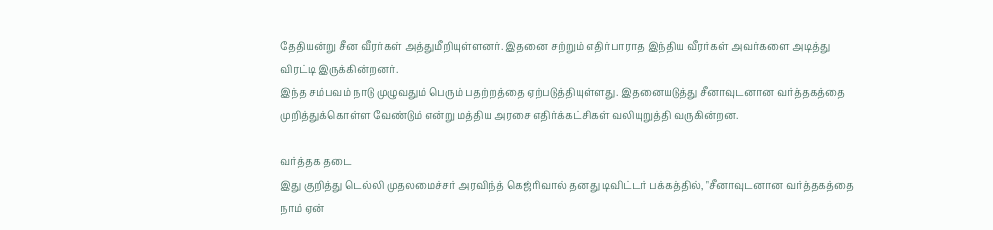தேதியன்று சீன வீரர்கள் அத்துமீறியுள்ளனர். இதனை சற்றும் எதிர்பாராத இந்திய வீரர்கள் அவர்களை அடித்து விரட்டி இருக்கின்றனர்.
இந்த சம்பவம் நாடு முழுவதும் பெரும் பதற்றத்தை ஏற்படுத்தியுள்ளது. இதனையடுத்து சீனாவுடனான வர்த்தகத்தை முறித்துக்கொள்ள வேண்டும் என்று மத்திய அரசை எதிர்க்கட்சிகள் வலியுறுத்தி வருகின்றன.

வர்த்தக தடை
இது குறித்து டெல்லி முதலமைச்சர் அரவிந்த் கெஜ்ரிவால் தனது டிவிட்டர் பக்கத்தில், "சீனாவுடனான வர்த்தகத்தை நாம் ஏன்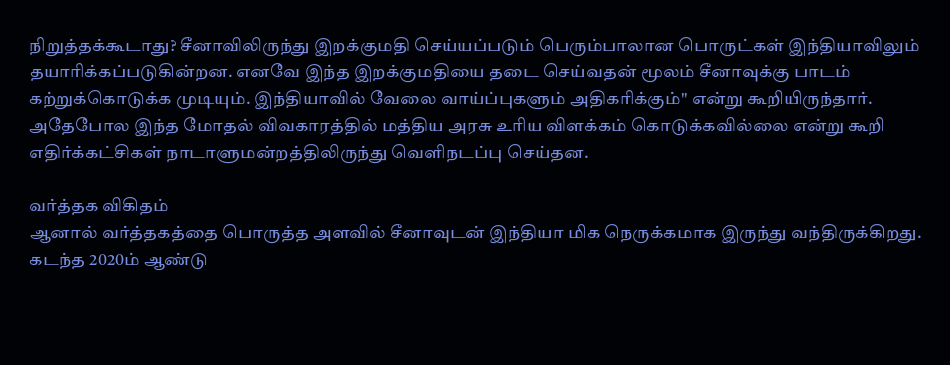நிறுத்தக்கூடாது? சீனாவிலிருந்து இறக்குமதி செய்யப்படும் பெரும்பாலான பொருட்கள் இந்தியாவிலும் தயாரிக்கப்படுகின்றன. எனவே இந்த இறக்குமதியை தடை செய்வதன் மூலம் சீனாவுக்கு பாடம் கற்றுக்கொடுக்க முடியும். இந்தியாவில் வேலை வாய்ப்புகளும் அதிகரிக்கும்" என்று கூறியிருந்தார். அதேபோல இந்த மோதல் விவகாரத்தில் மத்திய அரசு உரிய விளக்கம் கொடுக்கவில்லை என்று கூறி எதிர்க்கட்சிகள் நாடாளுமன்றத்திலிருந்து வெளிநடப்பு செய்தன.

வர்த்தக விகிதம்
ஆனால் வர்த்தகத்தை பொருத்த அளவில் சீனாவுடன் இந்தியா மிக நெருக்கமாக இருந்து வந்திருக்கிறது. கடந்த 2020ம் ஆண்டு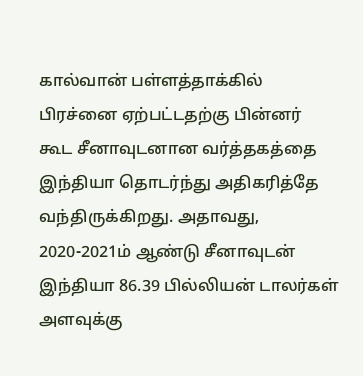கால்வான் பள்ளத்தாக்கில் பிரச்னை ஏற்பட்டதற்கு பின்னர் கூட சீனாவுடனான வர்த்தகத்தை இந்தியா தொடர்ந்து அதிகரித்தே வந்திருக்கிறது. அதாவது, 2020-2021ம் ஆண்டு சீனாவுடன் இந்தியா 86.39 பில்லியன் டாலர்கள் அளவுக்கு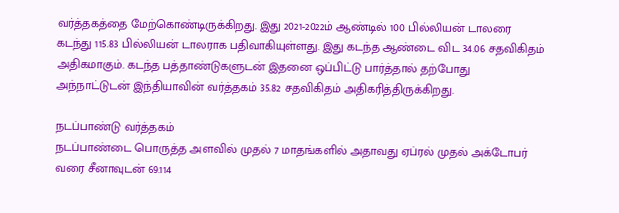வர்த்தகத்தை மேற்கொண்டிருக்கிறது. இது 2021-2022ம் ஆண்டில் 100 பில்லியன் டாலரை கடந்து 115.83 பில்லியன் டாலராக பதிவாகியுள்ளது. இது கடந்த ஆண்டை விட 34.06 சதவிகிதம் அதிகமாகும். கடந்த பத்தாண்டுகளுடன் இதனை ஒப்பிட்டு பார்த்தால் தற்போது அந்நாட்டுடன் இந்தியாவின் வர்த்தகம் 35.82 சதவிகிதம் அதிகரித்திருக்கிறது.

நடப்பாண்டு வர்த்தகம்
நடப்பாண்டை பொருத்த அளவில் முதல் 7 மாதங்களில் அதாவது ஏப்ரல் முதல் அக்டோபர் வரை சீனாவுடன் 69.114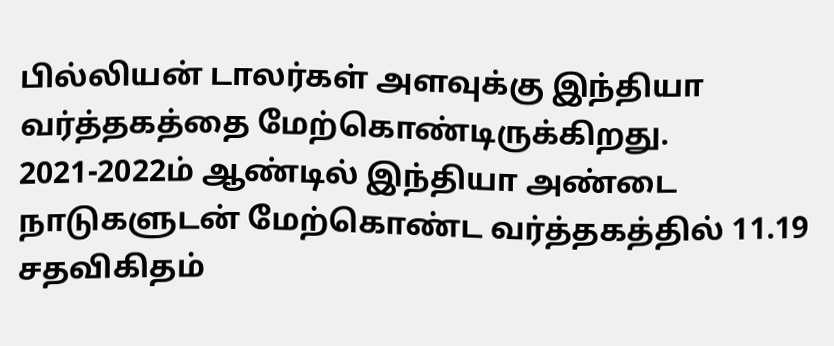பில்லியன் டாலர்கள் அளவுக்கு இந்தியா வர்த்தகத்தை மேற்கொண்டிருக்கிறது. 2021-2022ம் ஆண்டில் இந்தியா அண்டை நாடுகளுடன் மேற்கொண்ட வர்த்தகத்தில் 11.19 சதவிகிதம்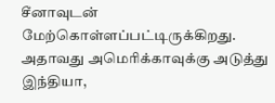சீனாவுடன் மேற்கொள்ளப்பட்டிருக்கிறது. அதாவது அமெரிக்காவுக்கு அடுத்து இந்தியா,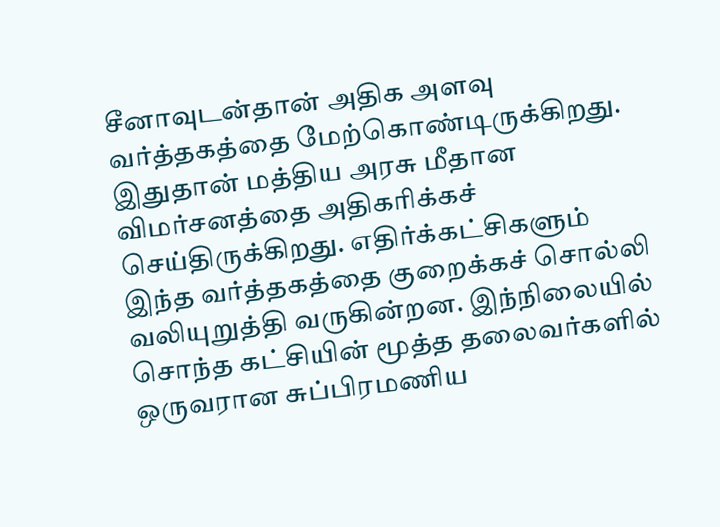சீனாவுடன்தான் அதிக அளவு வர்த்தகத்தை மேற்கொண்டிருக்கிறது. இதுதான் மத்திய அரசு மீதான விமர்சனத்தை அதிகரிக்கச் செய்திருக்கிறது. எதிர்க்கட்சிகளும் இந்த வர்த்தகத்தை குறைக்கச் சொல்லி வலியுறுத்தி வருகின்றன. இந்நிலையில் சொந்த கட்சியின் மூத்த தலைவர்களில் ஒருவரான சுப்பிரமணிய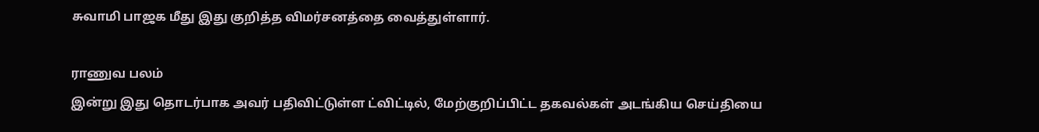சுவாமி பாஜக மீது இது குறித்த விமர்சனத்தை வைத்துள்ளார்.

ராணுவ பலம்
இன்று இது தொடர்பாக அவர் பதிவிட்டுள்ள ட்விட்டில், மேற்குறிப்பிட்ட தகவல்கள் அடங்கிய செய்தியை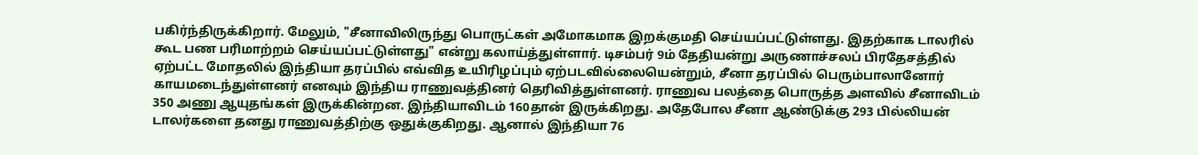பகிர்ந்திருக்கிறார். மேலும், "சீனாவிலிருந்து பொருட்கள் அமோகமாக இறக்குமதி செய்யப்பட்டுள்ளது. இதற்காக டாலரில் கூட பண பரிமாற்றம் செய்யப்பட்டுள்ளது" என்று கலாய்த்துள்ளார். டிசம்பர் 9ம் தேதியன்று அருணாச்சலப் பிரதேசத்தில் ஏற்பட்ட மோதலில் இந்தியா தரப்பில் எவ்வித உயிரிழப்பும் ஏற்படவில்லையென்றும், சீனா தரப்பில் பெரும்பாலானோர் காயமடைந்துள்ளனர் எனவும் இந்திய ராணுவத்தினர் தெரிவித்துள்ளனர். ராணுவ பலத்தை பொருத்த அளவில் சீனாவிடம் 350 அணு ஆயுதங்கள் இருக்கின்றன. இந்தியாவிடம் 160தான் இருக்கிறது. அதேபோல சீனா ஆண்டுக்கு 293 பில்லியன் டாலர்களை தனது ராணுவத்திற்கு ஒதுக்குகிறது. ஆனால் இந்தியா 76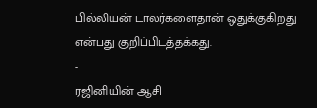பில்லியன் டாலர்களைதான் ஒதுக்குகிறது என்பது குறிப்பிடத்தக்கது.
-
ரஜினியின் ஆசி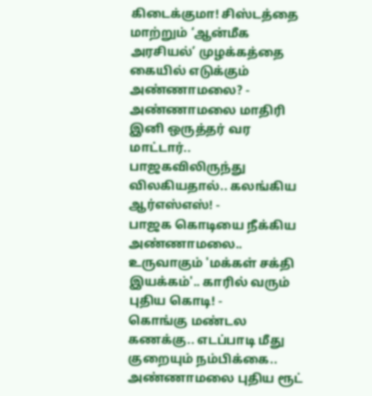கிடைக்குமா! சிஸ்டத்தை மாற்றும் ‘ஆன்மீக அரசியல்’ முழக்கத்தை கையில் எடுக்கும் அண்ணாமலை? -
அண்ணாமலை மாதிரி இனி ஒருத்தர் வர மாட்டார்.. பாஜகவிலிருந்து விலகியதால்.. கலங்கிய ஆர்எஸ்எஸ்! -
பாஜக கொடியை நீக்கிய அண்ணாமலை.. உருவாகும் 'மக்கள் சக்தி இயக்கம்'.. காரில் வரும் புதிய கொடி! -
கொங்கு மண்டல கணக்கு.. எடப்பாடி மீது குறையும் நம்பிக்கை.. அண்ணாமலை புதிய ரூட்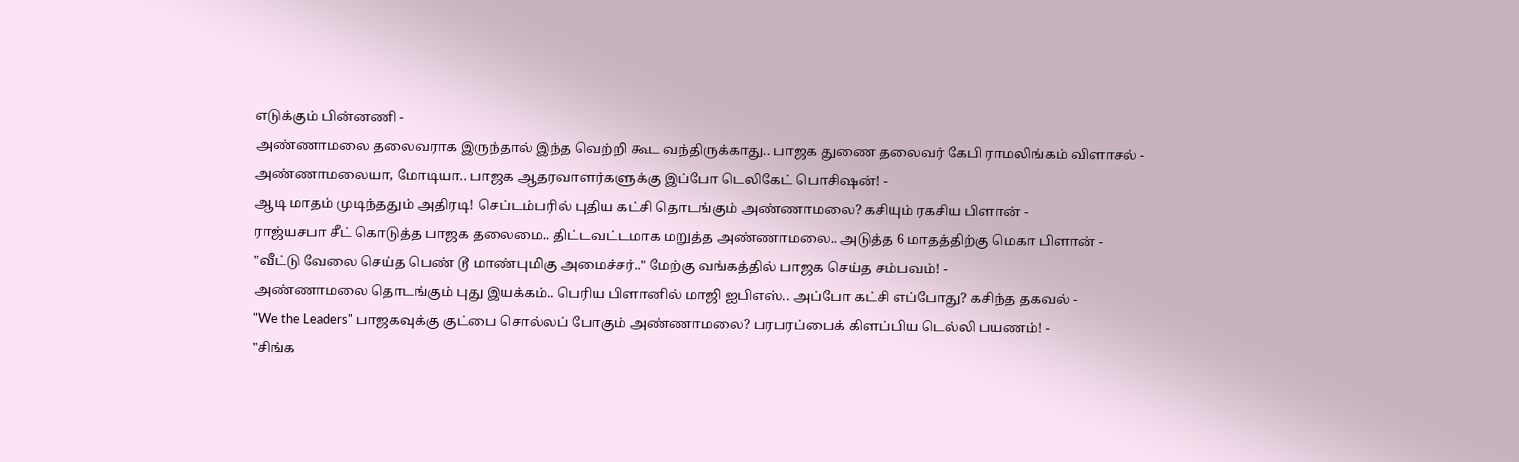எடுக்கும் பின்னணி -
அண்ணாமலை தலைவராக இருந்தால் இந்த வெற்றி கூட வந்திருக்காது.. பாஜக துணை தலைவர் கேபி ராமலிங்கம் விளாசல் -
அண்ணாமலையா, மோடியா.. பாஜக ஆதரவாளர்களுக்கு இப்போ டெலிகேட் பொசிஷன்! -
ஆடி மாதம் முடிந்ததும் அதிரடி! செப்டம்பரில் புதிய கட்சி தொடங்கும் அண்ணாமலை? கசியும் ரகசிய பிளான் -
ராஜ்யசபா சீட் கொடுத்த பாஜக தலைமை.. திட்டவட்டமாக மறுத்த அண்ணாமலை.. அடுத்த 6 மாதத்திற்கு மெகா பிளான் -
"வீட்டு வேலை செய்த பெண் டூ மாண்புமிகு அமைச்சர்.." மேற்கு வங்கத்தில் பாஜக செய்த சம்பவம்! -
அண்ணாமலை தொடங்கும் புது இயக்கம்.. பெரிய பிளானில் மாஜி ஐபிஎஸ்.. அப்போ கட்சி எப்போது? கசிந்த தகவல் -
"We the Leaders" பாஜகவுக்கு குட்பை சொல்லப் போகும் அண்ணாமலை? பரபரப்பைக் கிளப்பிய டெல்லி பயணம்! -
"சிங்க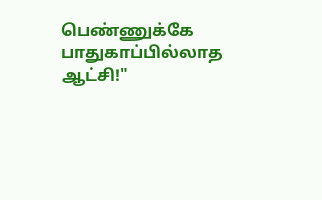பெண்ணுக்கே பாதுகாப்பில்லாத ஆட்சி!"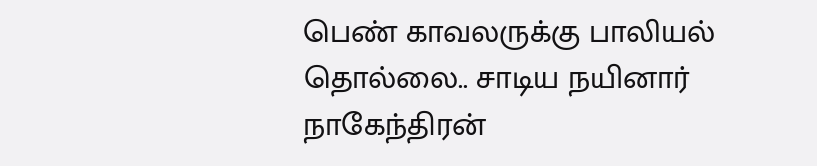பெண் காவலருக்கு பாலியல் தொல்லை.. சாடிய நயினார் நாகேந்திரன்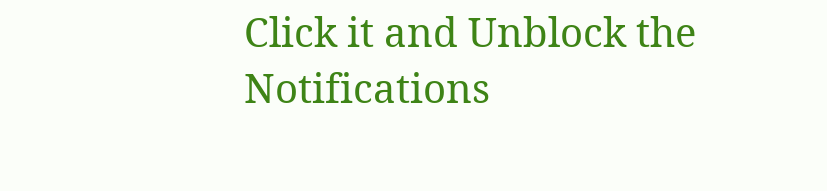Click it and Unblock the Notifications